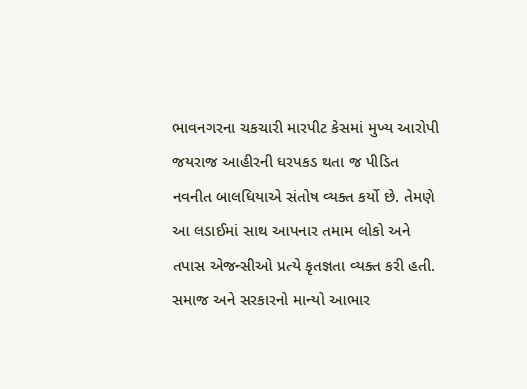ભાવનગરના ચકચારી મારપીટ કેસમાં મુખ્ય આરોપી જયરાજ આહીરની ધરપકડ થતા જ પીડિત નવનીત બાલધિયાએ સંતોષ વ્યક્ત કર્યો છે. તેમણે આ લડાઈમાં સાથ આપનાર તમામ લોકો અને તપાસ એજન્સીઓ પ્રત્યે કૃતજ્ઞતા વ્યક્ત કરી હતી.
સમાજ અને સરકારનો માન્યો આભાર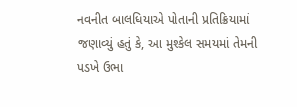નવનીત બાલધિયાએ પોતાની પ્રતિક્રિયામાં જણાવ્યું હતું કે, આ મુશ્કેલ સમયમાં તેમની પડખે ઉભા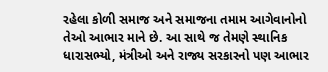રહેલા કોળી સમાજ અને સમાજના તમામ આગેવાનોનો તેઓ આભાર માને છે. આ સાથે જ તેમણે સ્થાનિક ધારાસભ્યો, મંત્રીઓ અને રાજ્ય સરકારનો પણ આભાર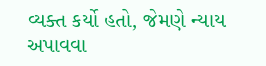વ્યક્ત કર્યો હતો, જેમણે ન્યાય અપાવવા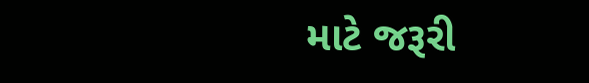માટે જરૂરી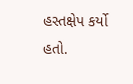હસ્તક્ષેપ કર્યો હતો.